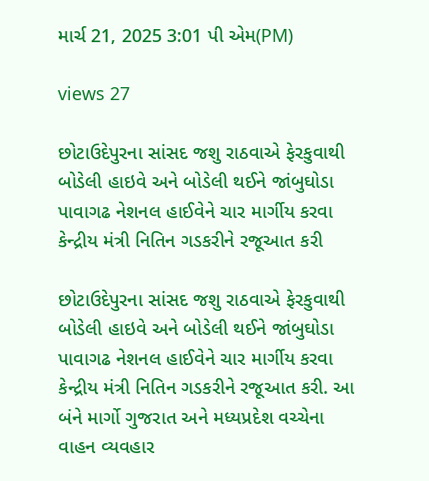માર્ચ 21, 2025 3:01 પી એમ(PM)

views 27

છોટાઉદેપુરના સાંસદ જશુ રાઠવાએ ફેરકુવાથી બોડેલી હાઇવે અને બોડેલી થઈને જાંબુઘોડા પાવાગઢ નેશનલ હાઈવેને ચાર માર્ગીય કરવા કેન્દ્રીય મંત્રી નિતિન ગડકરીને રજૂઆત કરી

છોટાઉદેપુરના સાંસદ જશુ રાઠવાએ ફેરકુવાથી બોડેલી હાઇવે અને બોડેલી થઈને જાંબુઘોડા પાવાગઢ નેશનલ હાઈવેને ચાર માર્ગીય કરવા કેન્દ્રીય મંત્રી નિતિન ગડકરીને રજૂઆત કરી. આ બંને માર્ગો ગુજરાત અને મધ્યપ્રદેશ વચ્ચેના વાહન વ્યવહાર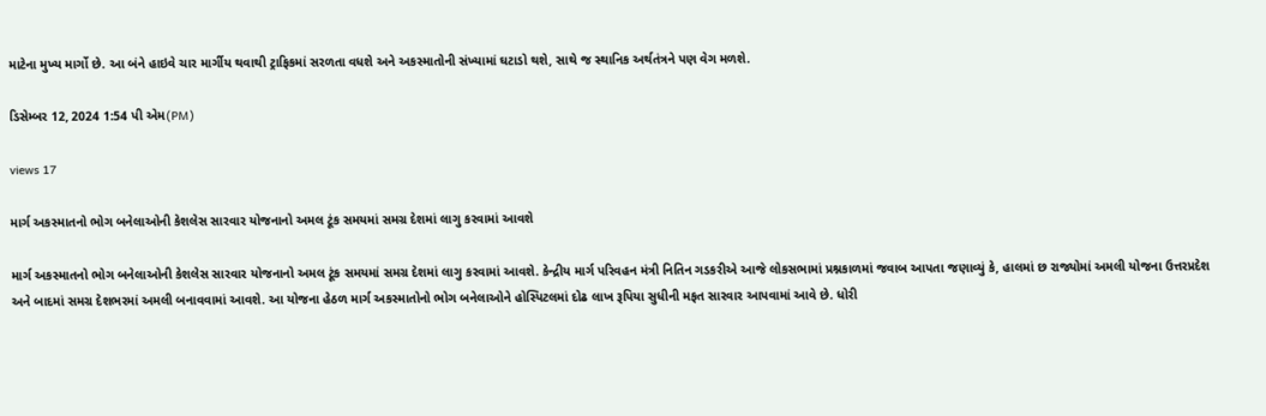માટેના મુખ્ય માર્ગો છે. આ બંને હાઇવે ચાર માર્ગીય થવાથી ટ્રાફિકમાં સરળતા વધશે અને અકસ્માતોની સંખ્યામાં ઘટાડો થશે, સાથે જ સ્થાનિક અર્થતંત્રને પણ વેગ મળશે.

ડિસેમ્બર 12, 2024 1:54 પી એમ(PM)

views 17

માર્ગ અકસ્માતનો ભોગ બનેલાઓની કેશલેસ સારવાર યોજનાનો અમલ ટૂંક સમયમાં સમગ્ર દેશમાં લાગુ કરવામાં આવશે

માર્ગ અકસ્માતનો ભોગ બનેલાઓની કેશલેસ સારવાર યોજનાનો અમલ ટૂંક સમયમાં સમગ્ર દેશમાં લાગુ કરવામાં આવશે. કેન્દ્રીય માર્ગ પરિવહન મંત્રી નિતિન ગડકરીએ આજે લોકસભામાં પ્રશ્નકાળમાં જવાબ આપતા જણાવ્યું કે, હાલમાં છ રાજ્યોમાં અમલી યોજના ઉત્તરપ્રદેશ અને બાદમાં સમગ્ર દેશભરમાં અમલી બનાવવામાં આવશે. આ યોજના હેઠળ માર્ગ અકસ્માતોનો ભોગ બનેલાઓને હોસ્પિટલમાં દોઢ લાખ રૂપિયા સુધીની મફત સારવાર આપવામાં આવે છે. ધોરી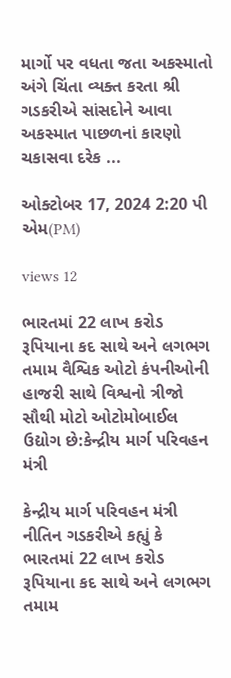માર્ગો પર વધતા જતા અકસ્માતો અંગે ચિંતા વ્યક્ત કરતા શ્રી ગડકરીએ સાંસદોને આવા અકસ્માત પાછળનાં કારણો ચકાસવા દરેક ...

ઓક્ટોબર 17, 2024 2:20 પી એમ(PM)

views 12

ભારતમાં 22 લાખ કરોડ રૂપિયાના કદ સાથે અને લગભગ તમામ વૈશ્વિક ઓટો કંપનીઓની હાજરી સાથે વિશ્વનો ત્રીજો સૌથી મોટો ઓટોમોબાઈલ ઉદ્યોગ છે:કેન્દ્રીય માર્ગ પરિવહન મંત્રી

કેન્દ્રીય માર્ગ પરિવહન મંત્રી નીતિન ગડકરીએ કહ્યું કે ભારતમાં 22 લાખ કરોડ રૂપિયાના કદ સાથે અને લગભગ તમામ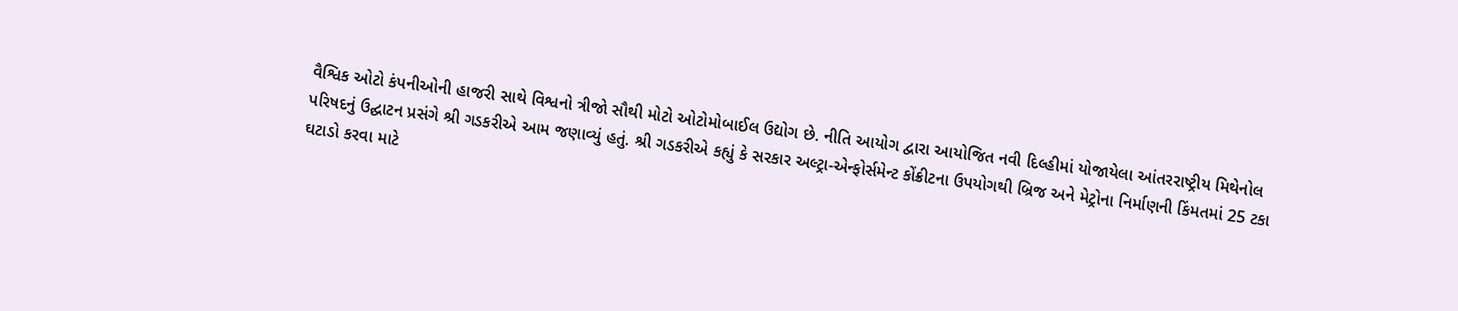વૈશ્વિક ઓટો કંપનીઓની હાજરી સાથે વિશ્વનો ત્રીજો સૌથી મોટો ઓટોમોબાઈલ ઉદ્યોગ છે. નીતિ આયોગ દ્વારા આયોજિત નવી દિલ્હીમાં યોજાયેલા આંતરરાષ્ટ્રીય મિથેનોલ પરિષદનું ઉદ્ઘાટન પ્રસંગે શ્રી ગડકરીએ આમ જણાવ્યું હતું. શ્રી ગડકરીએ કહ્યું કે સરકાર અલ્ટ્રા-એન્ફોર્સમેન્ટ કોંક્રીટના ઉપયોગથી બ્રિજ અને મેટ્રોના નિર્માણની કિંમતમાં 25 ટકા ઘટાડો કરવા માટે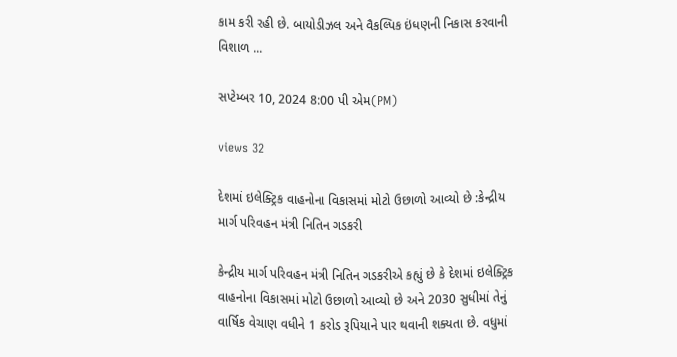કામ કરી રહી છે. બાયોડીઝલ અને વૈકલ્પિક ઇંધણની નિકાસ કરવાની વિશાળ ...

સપ્ટેમ્બર 10, 2024 8:00 પી એમ(PM)

views 32

દેશમાં ઇલેક્ટ્રિક વાહનોના વિકાસમાં મોટો ઉછાળો આવ્યો છે :કેન્દ્રીય માર્ગ પરિવહન મંત્રી નિતિન ગડકરી

કેન્દ્રીય માર્ગ પરિવહન મંત્રી નિતિન ગડકરીએ કહ્યું છે કે દેશમાં ઇલેક્ટ્રિક વાહનોના વિકાસમાં મોટો ઉછાળો આવ્યો છે અને 2030 સુધીમાં તેનું વાર્ષિક વેચાણ વધીને 1 કરોડ રૂપિયાને પાર થવાની શક્યતા છે. વધુમાં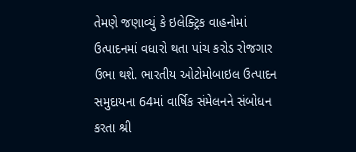તેમણે જણાવ્યું કે ઇલેક્ટ્રિક વાહનોમાં ઉત્પાદનમાં વધારો થતા પાંચ કરોડ રોજગાર ઉભા થશે. ભારતીય ઓટોમોબાઇલ ઉત્પાદન સમુદાયના 64માં વાર્ષિક સંમેલનને સંબોધન કરતા શ્રી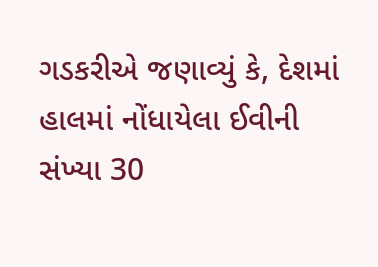ગડકરીએ જણાવ્યું કે, દેશમાં હાલમાં નોંધાયેલા ઈવીની સંખ્યા 30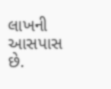લાખની આસપાસ છે.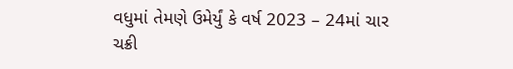વધુમાં તેમણે ઉમેર્યું કે વર્ષ 2023 – 24માં ચાર ચક્રી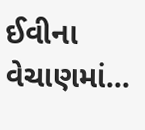ઈવીના વેચાણમાં...